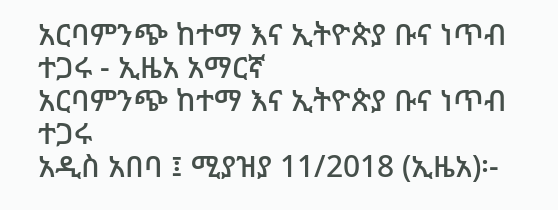አርባምንጭ ከተማ እና ኢትዮጵያ ቡና ነጥብ ተጋሩ - ኢዜአ አማርኛ
አርባምንጭ ከተማ እና ኢትዮጵያ ቡና ነጥብ ተጋሩ
አዲስ አበባ ፤ ሚያዝያ 11/2018 (ኢዜአ)፡-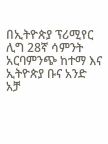በኢትዮጵያ ፕሪሚየር ሊግ 28ኛ ሳምንት አርባምንጭ ከተማ እና ኢትዮጵያ ቡና አንድ አቻ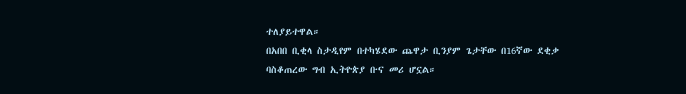ተለያይተዋል።
በአበበ ቢቂላ ስታዲየም በተካሄደው ጨዋታ ቢንያም ጌታቸው በ16ኛው ደቂቃ ባስቆጠረው ግብ ኢትዮጵያ ቡና መሪ ሆኗል።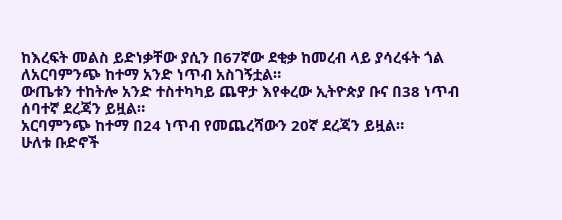ከእረፍት መልስ ይድነቃቸው ያሲን በ67ኛው ደቂቃ ከመረብ ላይ ያሳረፋት ጎል ለአርባምንጭ ከተማ አንድ ነጥብ አስገኝቷል።
ውጤቱን ተከትሎ አንድ ተስተካካይ ጨዋታ እየቀረው ኢትዮጵያ ቡና በ38 ነጥብ ሰባተኛ ደረጃን ይዟል።
አርባምንጭ ከተማ በ24 ነጥብ የመጨረሻውን 20ኛ ደረጃን ይዟል።
ሁለቱ ቡድኖች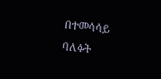በተመሳሳይ ባለፉት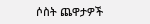ሶስት ጨዋታዎች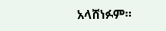አላሸነፉም።